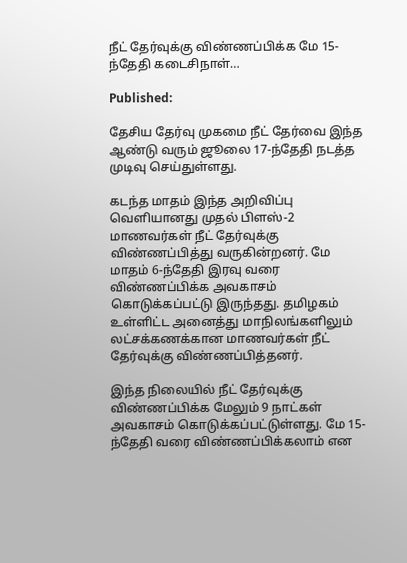நீட் தேர்வுக்கு விண்ணப்பிக்க மே 15-ந்தேதி கடைசிநாள்…

Published:

தேசிய தேர்வு முகமை நீட் தேர்வை இந்த ஆண்டு வரும் ஜூலை 17-ந்தேதி நடத்த முடிவு செய்துள்ளது.

கடந்த மாதம் இந்த அறிவிப்பு வெளியானது முதல் பிளஸ்-2 மாணவர்கள் நீட் தேர்வுக்கு விண்ணப்பித்து வருகின்றனர். மே மாதம் 6-ந்தேதி இரவு வரை விண்ணப்பிக்க அவகாசம் கொடுக்கப்பட்டு இருந்தது. தமிழகம் உள்ளிட்ட அனைத்து மாநிலங்களிலும் லட்சக்கணக்கான மாணவர்கள் நீட் தேர்வுக்கு விண்ணப்பித்தனர்.

இந்த நிலையில் நீட் தேர்வுக்கு விண்ணப்பிக்க மேலும் 9 நாட்கள் அவகாசம் கொடுக்கப்பட்டுள்ளது. மே 15-ந்தேதி வரை விண்ணப்பிக்கலாம் என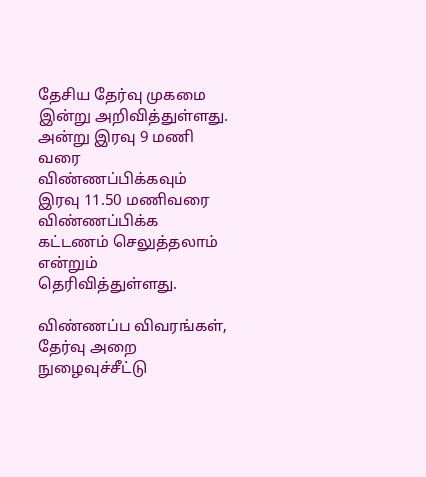தேசிய தேர்வு முகமை இன்று அறிவித்துள்ளது. அன்று இரவு 9 மணி வரை விண்ணப்பிக்கவும் இரவு 11.50 மணிவரை விண்ணப்பிக்க கட்டணம் செலுத்தலாம் என்றும் தெரிவித்துள்ளது.

விண்ணப்ப விவரங்கள், தேர்வு அறை நுழைவுச்சீட்டு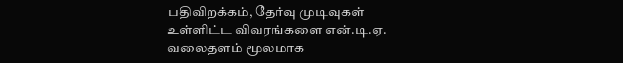பதிவிறக்கம், தேர்வு முடிவுகள் உள்ளிட்ட விவரங்களை என்.டி.ஏ. வலைதளம் மூலமாக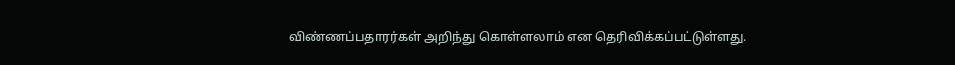விண்ணப்பதாரர்கள் அறிந்து கொள்ளலாம் என தெரிவிக்கப்பட்டுள்ளது.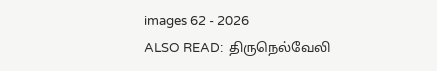images 62 - 2026
ALSO READ:  திருநெல்வேலி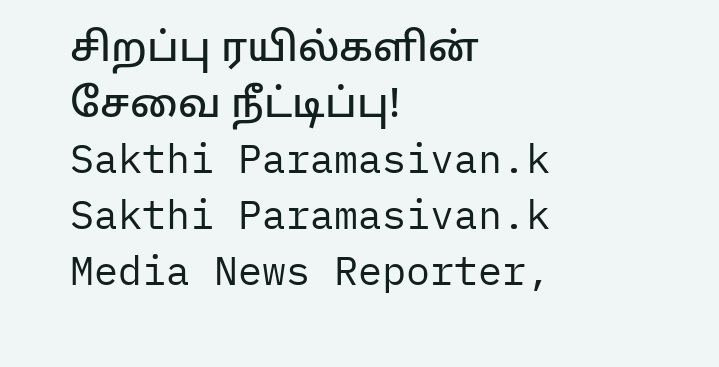சிறப்பு ரயில்களின் சேவை நீட்டிப்பு!
Sakthi Paramasivan.k
Sakthi Paramasivan.k
Media News Reporter,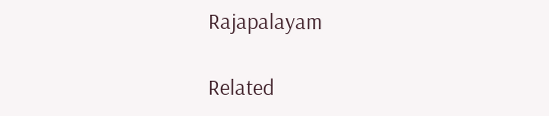Rajapalayam

Related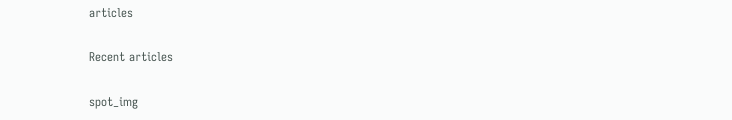articles

Recent articles

spot_img